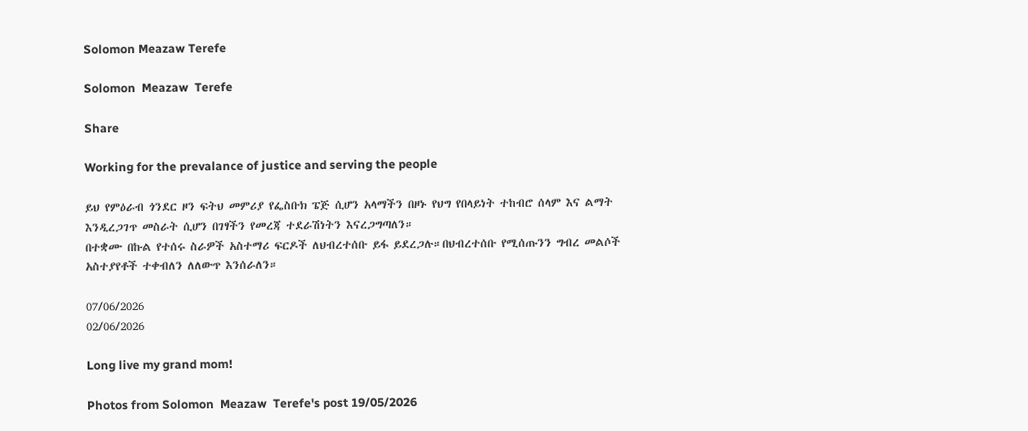Solomon Meazaw Terefe

Solomon  Meazaw  Terefe

Share

Working for the prevalance of justice and serving the people

ይህ የምዕራብ ጎንደር ዞን ፍትህ መምሪያ የፌስቡክ ፔጅ ሲሆን አላማችን በዞኑ የህግ የበላይነት ተከብሮ ሰላም እና ልማት እንዲረጋገጥ መስራት ሲሆን በገፃችን የመረጃ ተደራሽነትን እናረጋግጣለን።
በተቋሙ በኩል የተሰሩ ስራዎች አስተማሪ ፍርዶች ለህብረተሰቡ ይፋ ይደረጋሉ።በህብረተሰቡ የሚሰጡንን ግብረ መልሶች አስተያየቶች ተቀብለን ለለውጥ እንሰራለን።

07/06/2026
02/06/2026

Long live my grand mom!

Photos from Solomon  Meazaw  Terefe's post 19/05/2026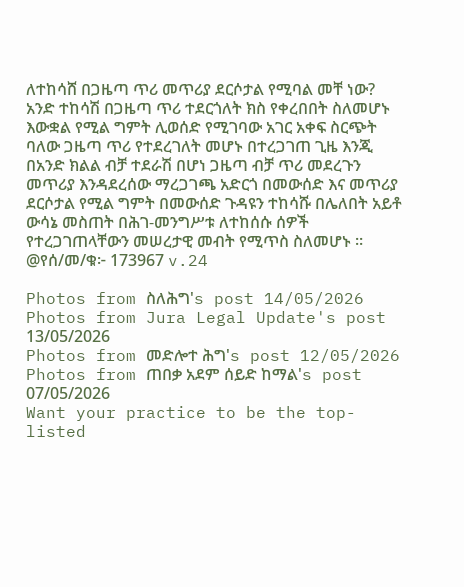ለተከሳሸ በጋዜጣ ጥሪ መጥሪያ ደርሶታል የሚባል መቸ ነው?
አንድ ተከሳሽ በጋዜጣ ጥሪ ተደርጎለት ክስ የቀረበበት ስለመሆኑ እውቋል የሚል ግምት ሊወሰድ የሚገባው አገር አቀፍ ስርጭት ባለው ጋዜጣ ጥሪ የተደረገለት መሆኑ በተረጋገጠ ጊዜ እንጂ በአንድ ክልል ብቻ ተደራሽ በሆነ ጋዜጣ ብቻ ጥሪ መደረጉን መጥሪያ እንዳደረሰው ማረጋገጫ አድርጎ በመውሰድ እና መጥሪያ ደርሶታል የሚል ግምት በመውሰድ ጉዳዩን ተከሳሹ በሌለበት አይቶ ውሳኔ መስጠት በሕገ-መንግሥቱ ለተከሰሱ ሰዎች የተረጋገጠላቸውን መሠረታዊ መብት የሚጥስ ስለመሆኑ ።
@የሰ/መ/ቁ፦ 173967 v.24

Photos from ስለሕግ's post 14/05/2026
Photos from Jura Legal Update's post 13/05/2026
Photos from መድሎተ ሕግ's post 12/05/2026
Photos from ጠበቃ አደም ሰይድ ከማል's post 07/05/2026
Want your practice to be the top-listed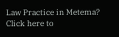Law Practice in Metema?
Click here to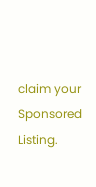claim your Sponsored Listing.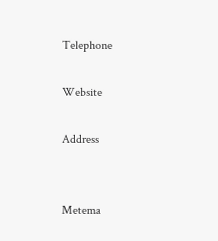Telephone

Website

Address


Metema